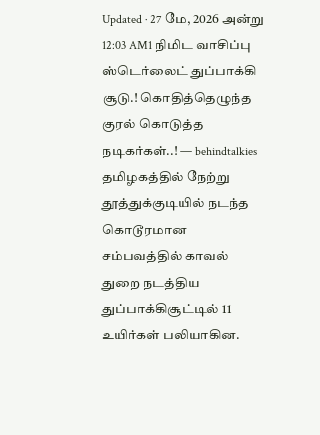Updated · 27 மே, 2026 அன்று 12:03 AM1 நிமிட வாசிப்பு
ஸ்டெர்லைட் துப்பாக்கி சூடு.! கொதித்தெழுந்த குரல் கொடுத்த நடிகர்கள்..! — behindtalkies
தமிழகத்தில் நேற்று தூத்துக்குடியில் நடந்த கொடூரமான சம்பவத்தில் காவல் துறை நடத்திய துப்பாக்கிசூட்டில் 11 உயிர்கள் பலியாகின.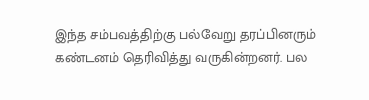இந்த சம்பவத்திற்கு பல்வேறு தரப்பினரும் கண்டனம் தெரிவித்து வருகின்றனர். பல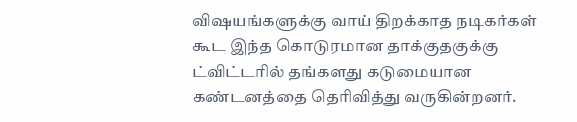விஷயங்களுக்கு வாய் திறக்காத நடிகர்கள் கூட இந்த கொடுரமான தாக்குதகுக்கு ட்விட்டரில் தங்களது கடுமையான கண்டனத்தை தெரிவித்து வருகின்றனர்.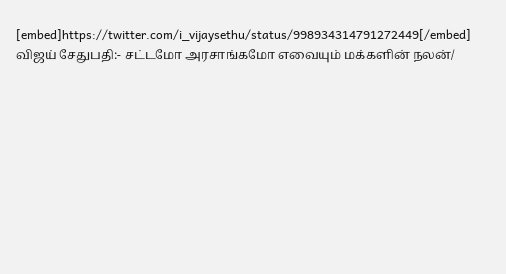[embed]https://twitter.com/i_vijaysethu/status/998934314791272449[/embed]
விஜய் சேதுபதி:- சட்டமோ அரசாங்கமோ எவையும் மக்களின் நலன்/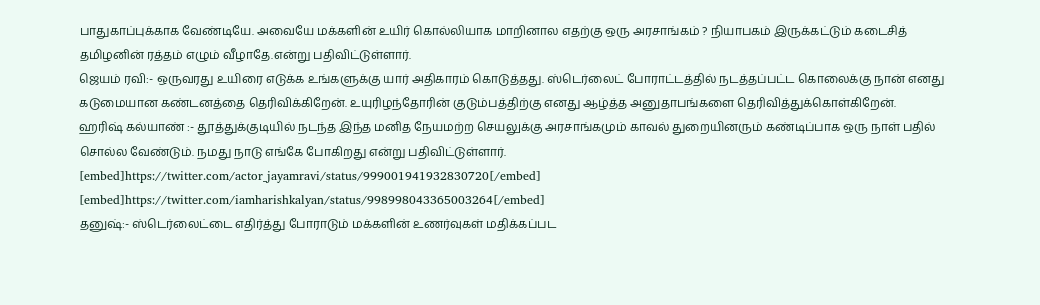பாதுகாப்புக்காக வேண்டியே. அவையே மக்களின் உயிர் கொல்லியாக மாறினால எதற்கு ஒரு அரசாங்கம் ? நியாபகம் இருக்கட்டும் கடைசித் தமிழனின் ரத்தம் எழும் வீழாதே.என்று பதிவிட்டுள்ளார்.
ஜெயம் ரவி:- ஒருவரது உயிரை எடுக்க உங்களுக்கு யார் அதிகாரம் கொடுத்தது. ஸ்டெர்லைட் போராட்டத்தில் நடத்தப்பட்ட கொலைக்கு நான் எனது கடுமையான கண்டனத்தை தெரிவிக்கிறேன். உயுரிழந்தோரின் குடும்பத்திற்கு எனது ஆழ்த்த அனுதாபங்களை தெரிவித்துக்கொள்கிறேன்.
ஹரிஷ் கல்யாண் :- தூத்துக்குடியில் நடந்த இந்த மனித நேயமற்ற செயலுக்கு அரசாங்கமும் காவல் துறையினரும் கண்டிப்பாக ஒரு நாள் பதில் சொல்ல வேண்டும். நமது நாடு எங்கே போகிறது என்று பதிவிட்டுள்ளார்.
[embed]https://twitter.com/actor_jayamravi/status/999001941932830720[/embed]
[embed]https://twitter.com/iamharishkalyan/status/998998043365003264[/embed]
தனுஷ்:- ஸ்டெர்லைட்டை எதிர்த்து போராடும் மக்களின் உணர்வுகள் மதிக்கப்பட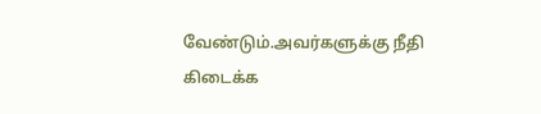வேண்டும்.அவர்களுக்கு நீதி கிடைக்க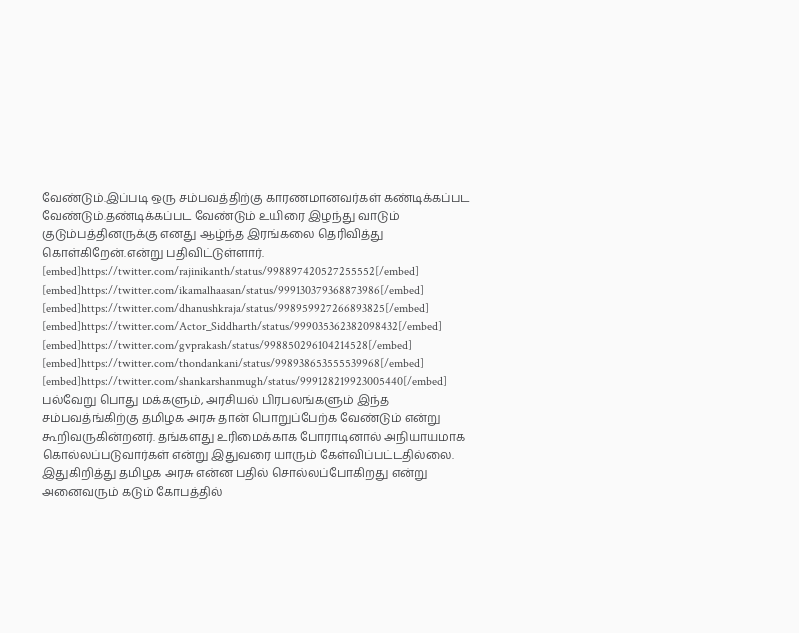வேண்டும்.இப்படி ஒரு சம்பவத்திற்கு காரணமானவர்கள் கண்டிக்கப்பட வேண்டும்.தண்டிக்கப்பட வேண்டும் உயிரை இழந்து வாடும் குடும்பத்தினருக்கு எனது ஆழ்ந்த இரங்கலை தெரிவித்து கொள்கிறேன்.என்று பதிவிட்டுள்ளார்.
[embed]https://twitter.com/rajinikanth/status/998897420527255552[/embed]
[embed]https://twitter.com/ikamalhaasan/status/999130379368873986[/embed]
[embed]https://twitter.com/dhanushkraja/status/998959927266893825[/embed]
[embed]https://twitter.com/Actor_Siddharth/status/999035362382098432[/embed]
[embed]https://twitter.com/gvprakash/status/998850296104214528[/embed]
[embed]https://twitter.com/thondankani/status/998938653555539968[/embed]
[embed]https://twitter.com/shankarshanmugh/status/999128219923005440[/embed]
பல்வேறு பொது மக்களும், அரசியல் பிரபலங்களும் இந்த சம்பவத்ங்கிற்கு தமிழக அரசு தான் பொறுப்பேற்க வேண்டும் என்று கூறிவருகின்றனர். தங்களது உரிமைக்காக போராடினால் அநியாயமாக கொல்லப்படுவார்கள் என்று இதுவரை யாரும் கேள்விப்பட்டதில்லை. இதுகிறித்து தமிழக அரசு என்ன பதில் சொல்லப்போகிறது என்று அனைவரும் கடும் கோபத்தில்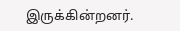இருக்கின்றனர்.